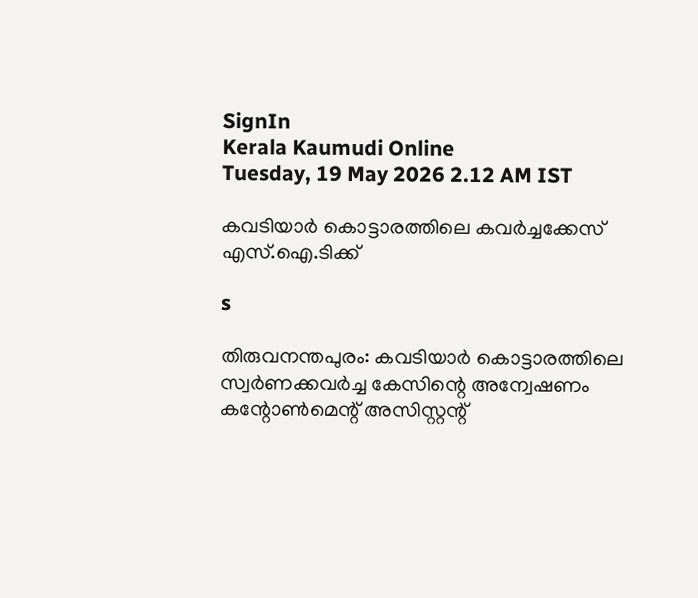SignIn
Kerala Kaumudi Online
Tuesday, 19 May 2026 2.12 AM IST

കവടിയാർ കൊട്ടാരത്തിലെ കവർച്ചക്കേസ് എസ്.ഐ.ടിക്ക്

s

തിരുവനന്തപുരം: കവടിയാർ കൊട്ടാരത്തിലെ സ്വർണക്കവർച്ച കേസിന്റെ അന്വേഷണം കന്റോൺമെന്റ് അസിസ്റ്റന്റ്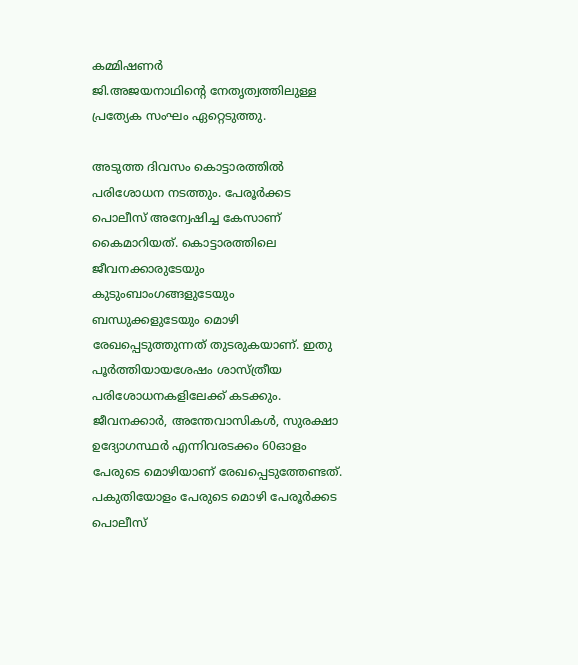കമ്മിഷണർ
ജി.അജയനാഥിന്റെ നേതൃത്വത്തിലുള്ള പ്രത്യേക സംഘം ഏറ്റെടുത്തു.

അടുത്ത ദിവസം കൊട്ടാരത്തിൽ പരിശോധന നടത്തും. പേരൂർക്കട പൊലീസ് അന്വേഷിച്ച കേസാണ് കൈമാറിയത്. കൊട്ടാരത്തിലെ ജീവനക്കാരുടേയും കുടുംബാംഗങ്ങളുടേയും ബന്ധുക്കളുടേയും മൊഴി രേഖപ്പെടുത്തുന്നത് തുടരുകയാണ്. ഇതു പൂർത്തിയായശേഷം ശാസ്ത്രീയ പരിശോധനകളിലേക്ക് കടക്കും. ജീവനക്കാർ, അന്തേവാസികൾ, സുരക്ഷാ ഉദ്യോഗസ്ഥർ എന്നിവരടക്കം 60ഓളം പേരുടെ മൊഴിയാണ് രേഖപ്പെടുത്തേണ്ടത്. പകുതിയോളം പേരുടെ മൊഴി പേരൂർക്കട പൊലീസ്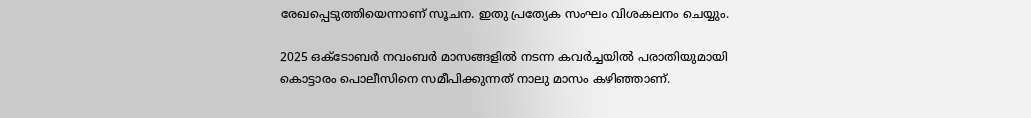രേഖപ്പെടുത്തിയെന്നാണ് സൂചന. ഇതു പ്രത്യേക സംഘം വിശകലനം ചെയ്യും.

2025 ഒക്‌ടോബർ നവംബർ മാസങ്ങളിൽ നടന്ന കവർച്ചയിൽ പരാതിയുമായി കൊട്ടാരം പൊലീസിനെ സമീപിക്കുന്നത് നാലു മാസം കഴിഞ്ഞാണ്.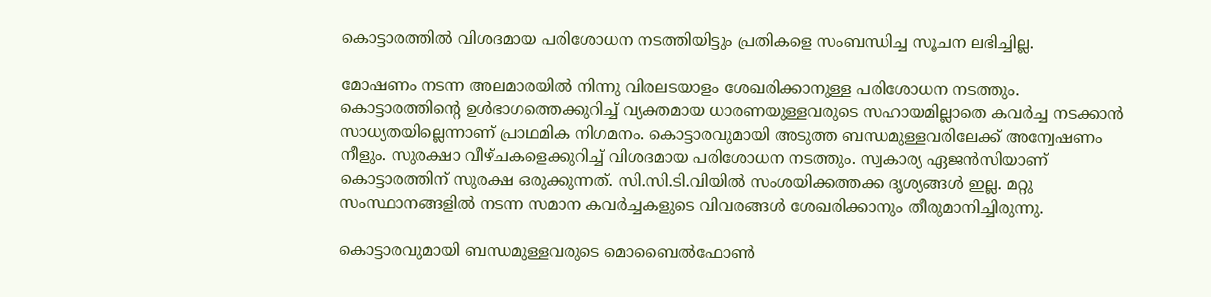കൊട്ടാരത്തിൽ വിശദമായ പരിശോധന നടത്തിയിട്ടും പ്രതികളെ സംബന്ധിച്ച സൂചന ലഭിച്ചില്ല.

മോഷണം നടന്ന അലമാരയിൽ നിന്നു വിരലടയാളം ശേഖരിക്കാനുള്ള പരിശോധന നടത്തും. കൊട്ടാരത്തിന്റെ ഉൾഭാഗത്തെക്കുറിച്ച് വ്യക്തമായ ധാരണയുള്ളവരുടെ സഹായമില്ലാതെ കവർച്ച നടക്കാൻ സാധ്യതയില്ലെന്നാണ് പ്രാഥമിക നിഗമനം. കൊട്ടാരവുമായി അടുത്ത ബന്ധമുള്ളവരിലേക്ക് അന്വേഷണം നീളും. സുരക്ഷാ വീഴ്ചകളെക്കുറിച്ച് വിശദമായ പരിശോധന നടത്തും. സ്വകാര്യ ഏജൻസിയാണ് കൊട്ടാരത്തിന് സുരക്ഷ ഒരുക്കുന്നത്. സി.സി.ടി.വിയിൽ സംശയിക്കത്തക്ക ദൃശ്യങ്ങൾ ഇല്ല. മറ്റു സംസ്ഥാനങ്ങളിൽ നടന്ന സമാന കവർച്ചകളുടെ വിവരങ്ങൾ ശേഖരിക്കാനും തീരുമാനിച്ചിരുന്നു.

കൊട്ടാരവുമായി ബന്ധമുള്ളവരുടെ മൊബൈൽഫോൺ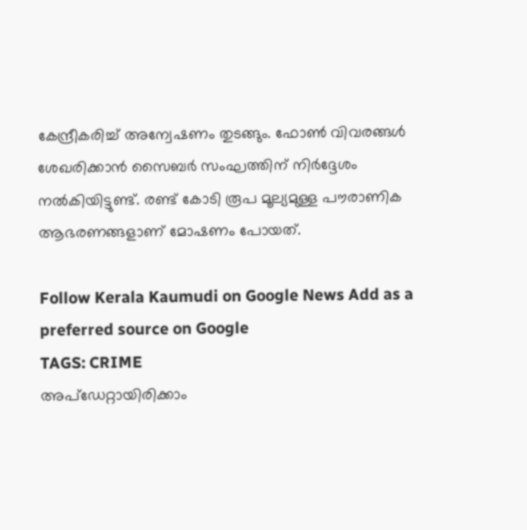കേന്ദ്രീകരിച്ച് അന്വേഷണം തുടങ്ങും. ഫോൺ വിവരങ്ങൾ ശേഖരിക്കാൻ സൈബർ സംഘത്തിന് നിർദ്ദേശം നൽകിയിട്ടുണ്ട്. രണ്ട് കോടി രൂപ മൂല്യമുള്ള പൗരാണിക ആഭരണങ്ങളാണ് മോഷണം പോയത്.

Follow Kerala Kaumudi on Google News Add as a preferred source on Google
TAGS: CRIME
അപ്ഡേറ്റായിരിക്കാം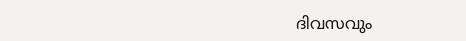ദിവസവും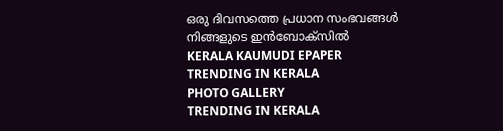ഒരു ദിവസത്തെ പ്രധാന സംഭവങ്ങൾ നിങ്ങളുടെ ഇൻബോക്സിൽ
KERALA KAUMUDI EPAPER
TRENDING IN KERALA
PHOTO GALLERY
TRENDING IN KERALA